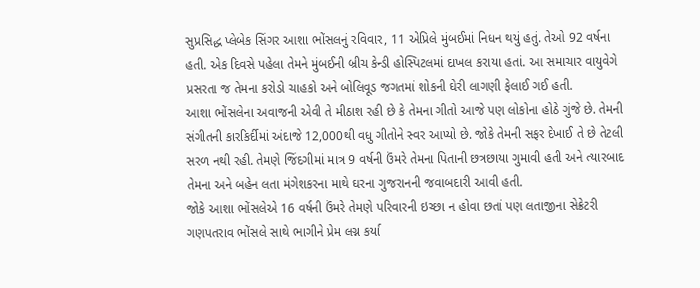સુપ્રસિદ્ધ પ્લેબેક સિંગર આશા ભોંસલનું રવિવાર, 11 એપ્રિલે મુંબઈમાં નિધન થયું હતું. તેઓ 92 વર્ષના હતી. એક દિવસે પહેલા તેમને મુંબઈની બ્રીચ કેન્ડી હોસ્પિટલમાં દાખલ કરાયા હતાં. આ સમાચાર વાયુવેગે પ્રસરતા જ તેમના કરોડો ચાહકો અને બોલિવૂડ જગતમાં શોકની ઘેરી લાગણી ફેલાઈ ગઈ હતી.
આશા ભોંસલેના અવાજની એવી તે મીઠાશ રહી છે કે તેમના ગીતો આજે પણ લોકોના હોઠે ગુંજે છે. તેમની સંગીતની કારકિર્દીમાં અંદાજે 12,000થી વધુ ગીતોને સ્વર આપ્યો છે. જોકે તેમની સફર દેખાઈ તે છે તેટલી સરળ નથી રહી. તેમણે જિંદગીમાં માત્ર 9 વર્ષની ઉંમરે તેમના પિતાની છત્રછાયા ગુમાવી હતી અને ત્યારબાદ તેમના અને બહેન લતા મંગેશકરના માથે ઘરના ગુજરાનની જવાબદારી આવી હતી.
જોકે આશા ભોંસલેએ 16 વર્ષની ઉંમરે તેમણે પરિવારની ઇચ્છા ન હોવા છતાં પણ લતાજીના સેક્રેટરી ગણપતરાવ ભોંસલે સાથે ભાગીને પ્રેમ લગ્ન કર્યા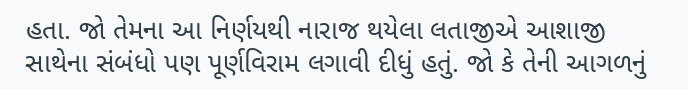હતા. જો તેમના આ નિર્ણયથી નારાજ થયેલા લતાજીએ આશાજી સાથેના સંબંધો પણ પૂર્ણવિરામ લગાવી દીધું હતું. જો કે તેની આગળનું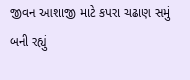જીવન આશાજી માટે કપરા ચઢાણ સમું બની રહ્યું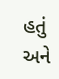હતું અને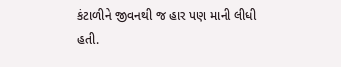કંટાળીને જીવનથી જ હાર પણ માની લીધી હતી.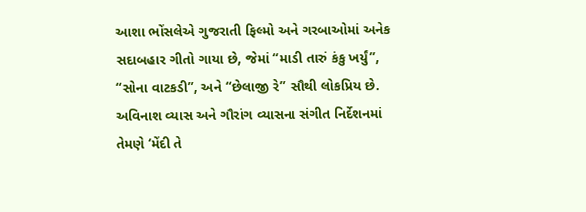આશા ભોંસલેએ ગુજરાતી ફિલ્મો અને ગરબાઓમાં અનેક સદાબહાર ગીતો ગાયા છે, જેમાં “માડી તારું કંકુ ખર્યું”, “સોના વાટકડી”, અને “છેલાજી રે” સૌથી લોકપ્રિય છે. અવિનાશ વ્યાસ અને ગૌરાંગ વ્યાસના સંગીત નિર્દેશનમાં તેમણે ‘મેંદી તે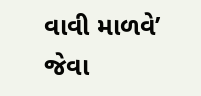વાવી માળવે’ જેવા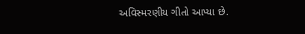અવિસ્મરણીય ગીતો આપ્યા છે.